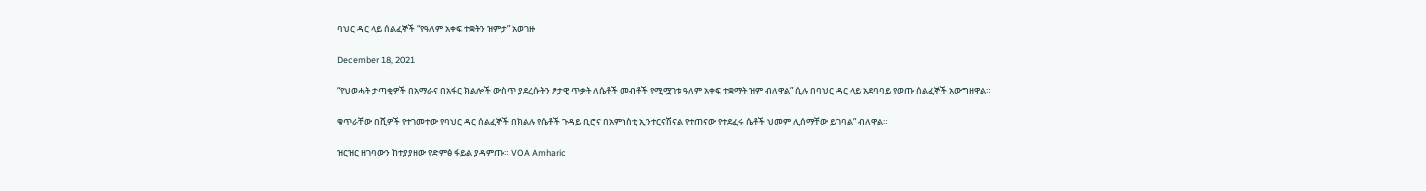ባህር ዳር ላይ ሰልፈኞች “የዓለም አቀፍ ተቋትን ዝምታ” አወገዙ

December 18, 2021

“የህወሓት ታጣቂዎች በአማራና በአፋር ክልሎች ውስጥ ያደረሱትን ፆታዊ ጥቃት ለሴቶች መብቶች የሚሟገቱ ዓለም አቀፍ ተቋማት ዝም ብለዋል” ሲሉ በባህር ዳር ላይ አደባባይ የወጡ ሰልፈኞች አውግዘዋል።

ቁጥራቸው በሺዎች የተገመተው የባህር ዳር ሰልፈኞች በክልሉ የሴቶች ጉዳይ ቢሮና በአምነስቲ ኢንተርናሽናል የተጠናው የተደፈሩ ሴቶች ህመም ሊሰማቸው ይገባል” ብለዋል።

ዝርዝር ዘገባውን ከተያያዘው የድምፅ ፋይል ያዳምጡ። VOA Amharic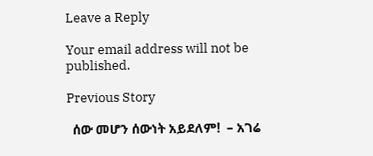Leave a Reply

Your email address will not be published.

Previous Story

  ሰው መሆን ሰውነት አይደለም!  – አገሬ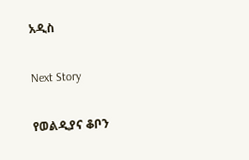አዲስ

Next Story

የወልዲያና ቆቦን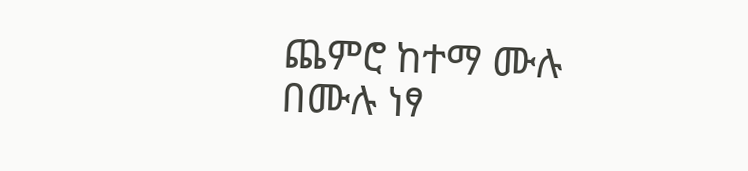ጨምሮ ከተማ ሙሉ በሙሉ ነፃ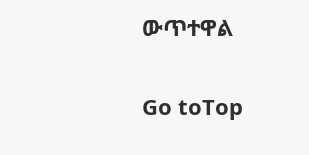ውጥተዋል

Go toTop